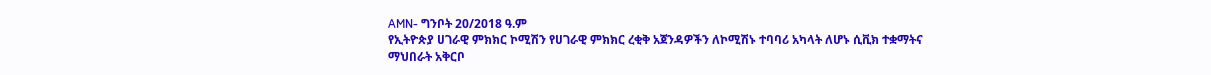AMN- ግንቦት 20/2018 ዓ.ም
የኢትዮጵያ ሀገራዊ ምክክር ኮሚሽን የሀገራዊ ምክክር ረቂቅ አጀንዳዎችን ለኮሚሽኑ ተባባሪ አካላት ለሆኑ ሲቪክ ተቋማትና ማህበራት አቅርቦ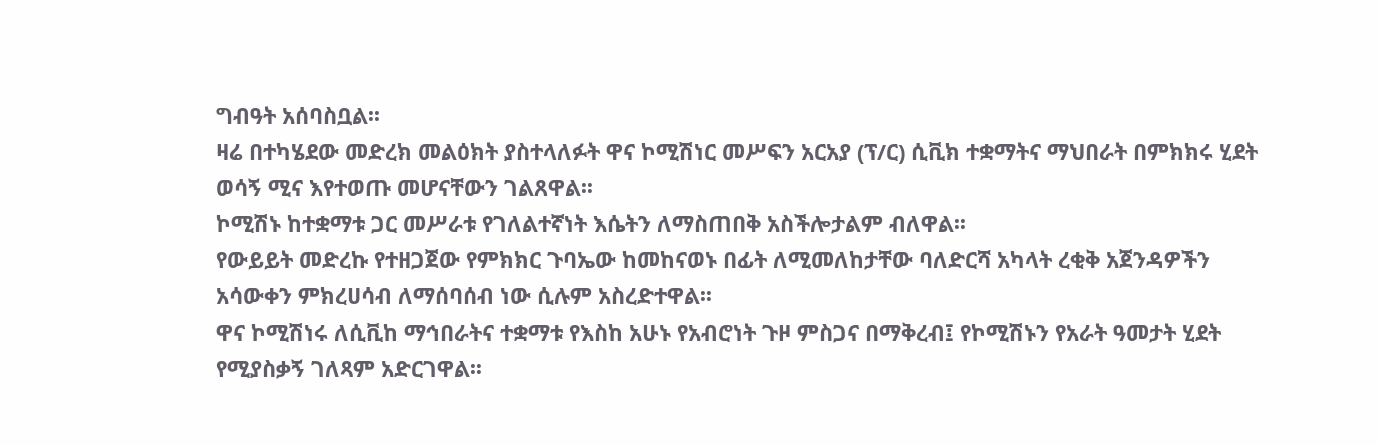ግብዓት አሰባስቧል፡፡
ዛሬ በተካሄደው መድረክ መልዕክት ያስተላለፉት ዋና ኮሚሽነር መሥፍን አርአያ (ፕ/ር) ሲቪክ ተቋማትና ማህበራት በምክክሩ ሂደት ወሳኝ ሚና እየተወጡ መሆናቸውን ገልጸዋል፡፡
ኮሚሽኑ ከተቋማቱ ጋር መሥራቱ የገለልተኛነት እሴትን ለማስጠበቅ አስችሎታልም ብለዋል፡፡
የውይይት መድረኩ የተዘጋጀው የምክክር ጉባኤው ከመከናወኑ በፊት ለሚመለከታቸው ባለድርሻ አካላት ረቂቅ አጀንዳዎችን አሳውቀን ምክረሀሳብ ለማሰባሰብ ነው ሲሉም አስረድተዋል፡፡
ዋና ኮሚሽነሩ ለሲቪከ ማኅበራትና ተቋማቱ የእስከ አሁኑ የአብሮነት ጉዞ ምስጋና በማቅረብ፤ የኮሚሽኑን የአራት ዓመታት ሂደት የሚያስቃኝ ገለጻም አድርገዋል፡፡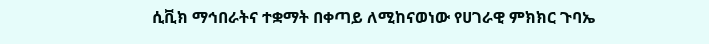ሲቪክ ማኅበራትና ተቋማት በቀጣይ ለሚከናወነው የሀገራዊ ምክክር ጉባኤ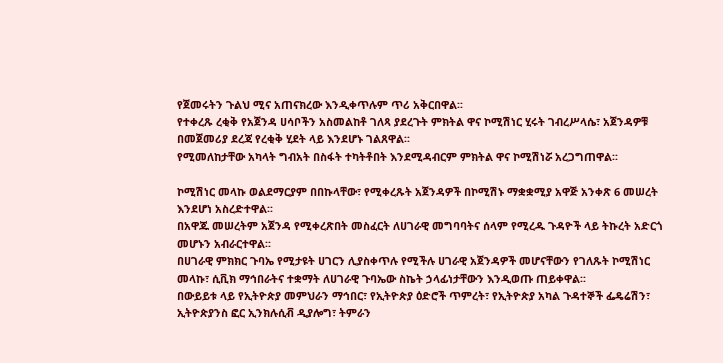የጀመሩትን ጉልህ ሚና አጠናክረው እንዲቀጥሉም ጥሪ አቅርበዋል፡፡
የተቀረጹ ረቂቅ የአጀንዳ ሀሳቦችን አስመልከቶ ገለጻ ያደረጉት ምክትል ዋና ኮሚሽነር ሂሩት ገብረሥላሴ፣ አጀንዳዎቹ በመጀመሪያ ደረጃ የረቂቅ ሂደት ላይ እንደሆኑ ገልጸዋል፡፡
የሚመለከታቸው አካላት ግብአት በስፋት ተካትቶበት እንደሚዳብርም ምክትል ዋና ኮሚሽነሯ አረጋግጠዋል፡፡

ኮሚሽነር መላኩ ወልደማርያም በበኩላቸው፣ የሚቀረጹት አጀንዳዎች በኮሚሽኑ ማቋቋሚያ አዋጅ አንቀጽ 6 መሠረት እንደሆነ አስረድተዋል፡፡
በአዋጁ መሠረትም አጀንዳ የሚቀረጽበት መስፈርት ለሀገራዊ መግባባትና ሰላም የሚረዱ ጉዳዮች ላይ ትኩረት አድርጎ መሆኑን አብራርተዋል፡፡
በሀገራዊ ምክክር ጉባኤ የሚታዩት ሀገርን ሊያስቀጥሉ የሚችሉ ሀገራዊ አጀንዳዎች መሆናቸውን የገለጹት ኮሚሽነር መላኩ፣ ሲቪክ ማኅበራትና ተቋማት ለሀገራዊ ጉባኤው ስኬት ኃላፊነታቸውን እንዲወጡ ጠይቀዋል፡፡
በውይይቱ ላይ የኢትዮጵያ መምህራን ማኅበር፣ የኢትዮጵያ ዕድሮች ጥምረት፣ የኢትዮጵያ አካል ጉዳተኞች ፌዴሬሽን፣ ኢትዮጵያንስ ፎር ኢንክሉሲቭ ዲያሎግ፣ ትምራን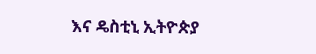እና ዴስቲኒ ኢትዮጵያ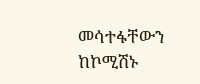መሳተፋቸውን ከኮሚሽኑ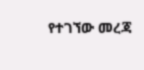የተገኘው መረጃ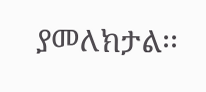ያመለክታል፡፡